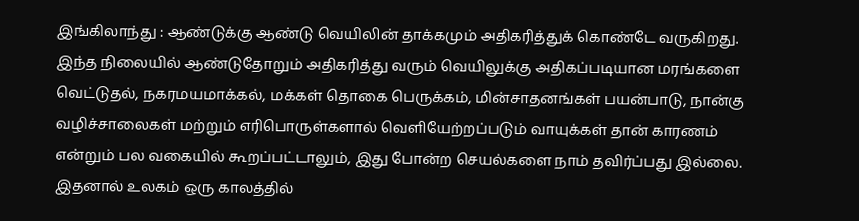இங்கிலாந்து : ஆண்டுக்கு ஆண்டு வெயிலின் தாக்கமும் அதிகரித்துக் கொண்டே வருகிறது. இந்த நிலையில் ஆண்டுதோறும் அதிகரித்து வரும் வெயிலுக்கு அதிகப்படியான மரங்களை வெட்டுதல், நகரமயமாக்கல், மக்கள் தொகை பெருக்கம், மின்சாதனங்கள் பயன்பாடு, நான்கு வழிச்சாலைகள் மற்றும் எரிபொருள்களால் வெளியேற்றப்படும் வாயுக்கள் தான் காரணம் என்றும் பல வகையில் கூறப்பட்டாலும், இது போன்ற செயல்களை நாம் தவிர்ப்பது இல்லை. இதனால் உலகம் ஒரு காலத்தில்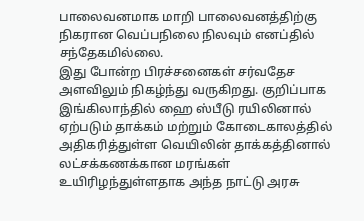பாலைவனமாக மாறி பாலைவனத்திற்கு நிகரான வெப்பநிலை நிலவும் எனப்தில் சந்தேகமில்லை.
இது போன்ற பிரச்சனைகள் சர்வதேச அளவிலும் நிகழ்ந்து வருகிறது. குறிப்பாக இங்கிலாந்தில் ஹை ஸ்பீடு ரயிலினால் ஏற்படும் தாக்கம் மற்றும் கோடைகாலத்தில் அதிகரித்துள்ள வெயிலின் தாக்கத்தினால் லட்சக்கணக்கான மரங்கள் உயிரிழந்துள்ளதாக அந்த நாட்டு அரசு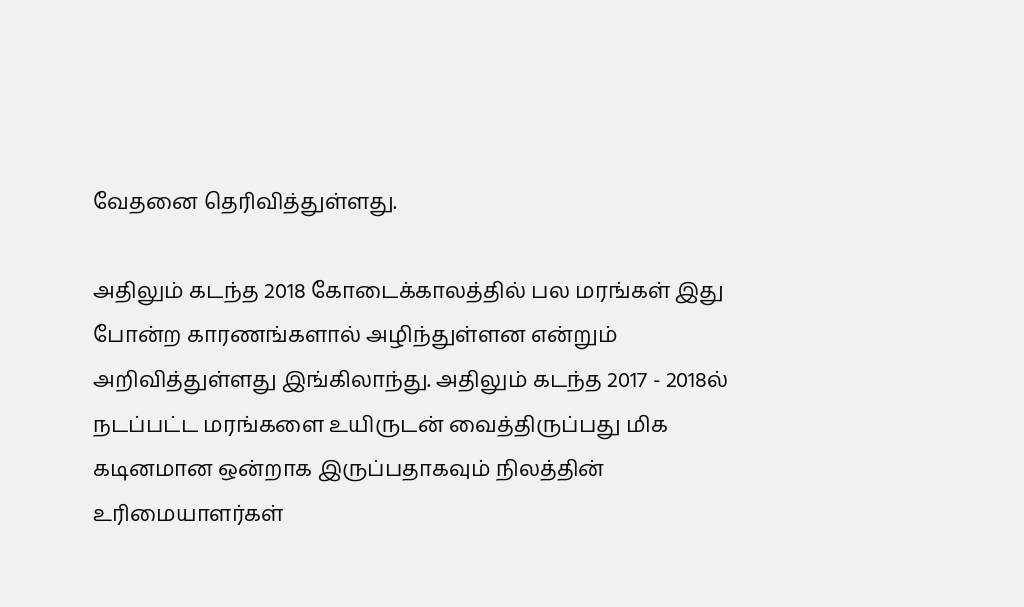வேதனை தெரிவித்துள்ளது.

அதிலும் கடந்த 2018 கோடைக்காலத்தில் பல மரங்கள் இது போன்ற காரணங்களால் அழிந்துள்ளன என்றும் அறிவித்துள்ளது இங்கிலாந்து. அதிலும் கடந்த 2017 - 2018ல் நடப்பட்ட மரங்களை உயிருடன் வைத்திருப்பது மிக கடினமான ஒன்றாக இருப்பதாகவும் நிலத்தின் உரிமையாளர்கள்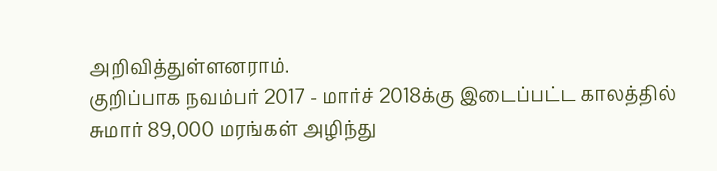அறிவித்துள்ளனராம்.
குறிப்பாக நவம்பர் 2017 - மார்ச் 2018க்கு இடைப்பட்ட காலத்தில் சுமார் 89,000 மரங்கள் அழிந்து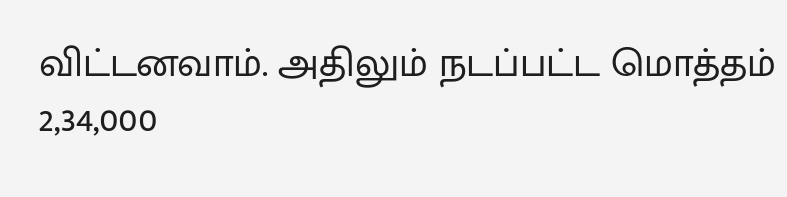விட்டனவாம். அதிலும் நடப்பட்ட மொத்தம் 2,34,000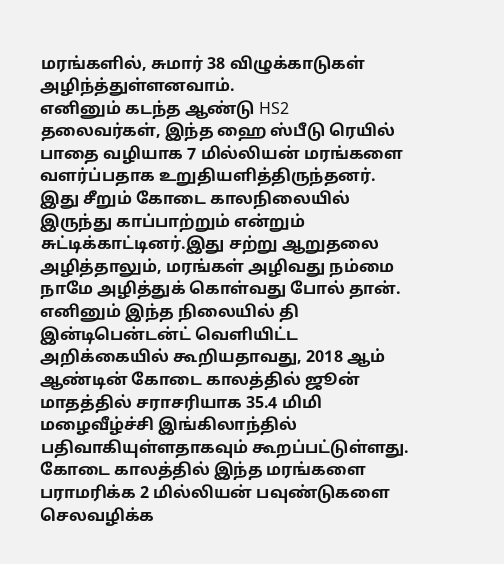மரங்களில், சுமார் 38 விழுக்காடுகள் அழிந்த்துள்ளனவாம்.
எனினும் கடந்த ஆண்டு HS2 தலைவர்கள், இந்த ஹை ஸ்பீடு ரெயில் பாதை வழியாக 7 மில்லியன் மரங்களை வளர்ப்பதாக உறுதியளித்திருந்தனர். இது சீறும் கோடை காலநிலையில் இருந்து காப்பாற்றும் என்றும் சுட்டிக்காட்டினர்.இது சற்று ஆறுதலை அழித்தாலும், மரங்கள் அழிவது நம்மை நாமே அழித்துக் கொள்வது போல் தான்.
எனினும் இந்த நிலையில் தி இன்டிபென்டன்ட் வெளியிட்ட அறிக்கையில் கூறியதாவது, 2018 ஆம் ஆண்டின் கோடை காலத்தில் ஜூன் மாதத்தில் சராசரியாக 35.4 மிமி மழைவீழ்ச்சி இங்கிலாந்தில் பதிவாகியுள்ளதாகவும் கூறப்பட்டுள்ளது.
கோடை காலத்தில் இந்த மரங்களை பராமரிக்க 2 மில்லியன் பவுண்டுகளை செலவழிக்க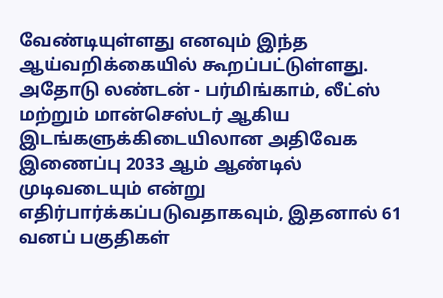வேண்டியுள்ளது எனவும் இந்த ஆய்வறிக்கையில் கூறப்பட்டுள்ளது. அதோடு லண்டன் - பர்மிங்காம், லீட்ஸ் மற்றும் மான்செஸ்டர் ஆகிய இடங்களுக்கிடையிலான அதிவேக இணைப்பு 2033 ஆம் ஆண்டில் முடிவடையும் என்று எதிர்பார்க்கப்படுவதாகவும், இதனால் 61 வனப் பகுதிகள்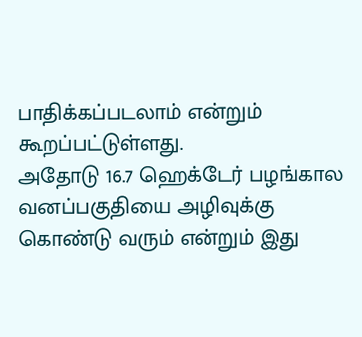பாதிக்கப்படலாம் என்றும் கூறப்பட்டுள்ளது.
அதோடு 16.7 ஹெக்டேர் பழங்கால வனப்பகுதியை அழிவுக்கு கொண்டு வரும் என்றும் இது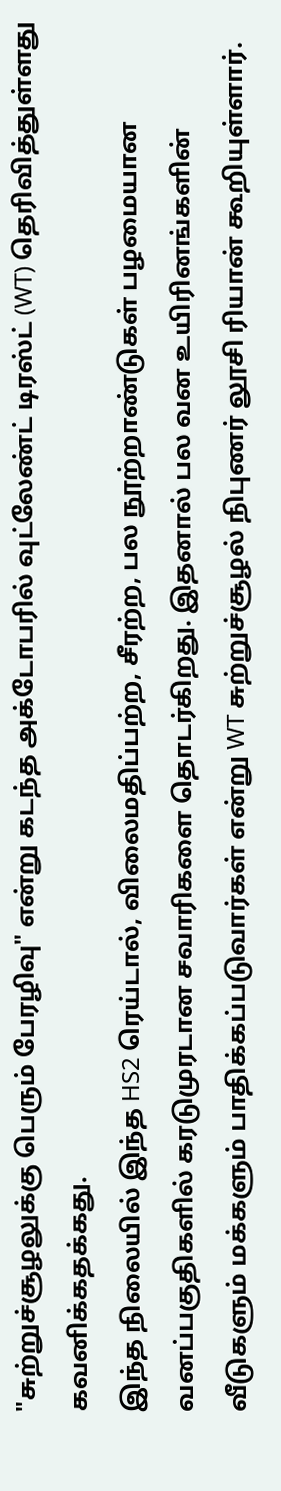"சுற்றுச்சூழலுக்கு பெரும் பேரழிவு" என்று கடந்த அக்டோபரில் வுட்லேண்ட் டிரஸ்ட் (WT) தெரிவித்துள்ளது கவனிக்கதக்கது.
இந்த நிலையில் இந்த HS2 ரெய்டால், விலைமதிப்பற்ற, சீரற்ற, பல நூற்றாண்டுகள் பழமையான வனப்பகுதிகளில் கரடுமுரடான சவாரிகளை தொடர்கிறது. இதனால் பல வன உயிரினங்களின் வீடுகளும் மக்களும் பாதிக்கப்படுவார்கள் என்று WT சுற்றுச்சூழல் நிபுணர் லூசி ரியான் கூறியுள்ளார்.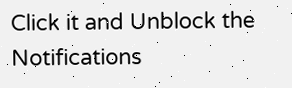Click it and Unblock the Notifications